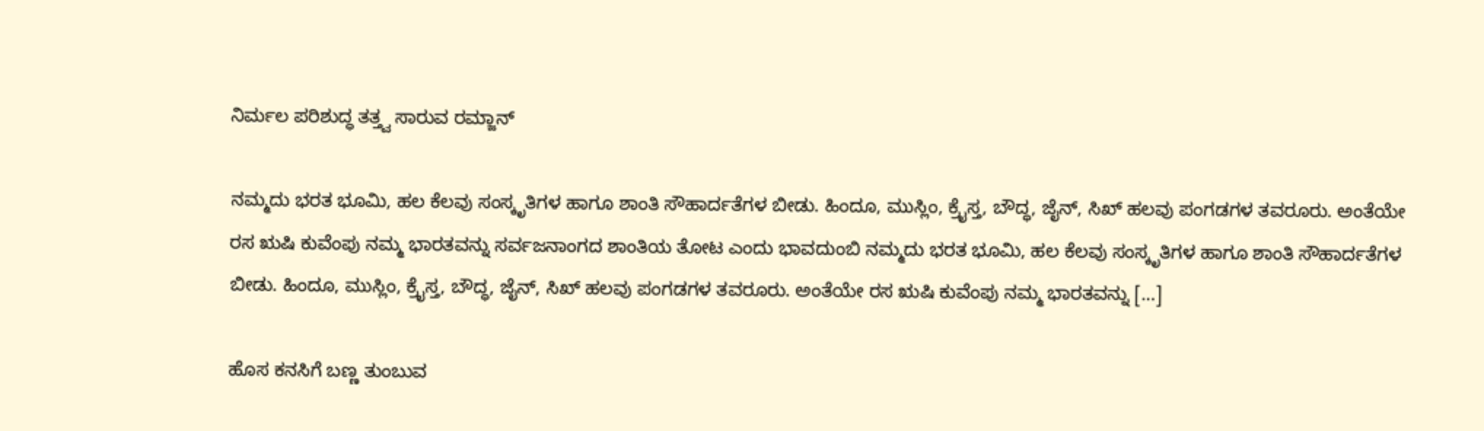ನಿರ್ಮಲ ಪರಿಶುದ್ಧ ತತ್ತ್ವ ಸಾರುವ ರಮ್ಜಾನ್

ನಮ್ಮದು ಭರತ ಭೂಮಿ, ಹಲ ಕೆಲವು ಸಂಸ್ಕೃತಿಗಳ ಹಾಗೂ ಶಾಂತಿ ಸೌಹಾರ್ದತೆಗಳ ಬೀಡು. ಹಿಂದೂ, ಮುಸ್ಲಿಂ, ಕ್ರೈಸ್ತ, ಬೌದ್ಧ, ಜೈನ್, ಸಿಖ್ ಹಲವು ಪಂಗಡಗಳ ತವರೂರು. ಅಂತೆಯೇ ರಸ ಋಷಿ ಕುವೆಂಪು ನಮ್ಮ ಭಾರತವನ್ನು ಸರ್ವಜನಾಂಗದ ಶಾಂತಿಯ ತೋಟ ಎಂದು ಭಾವದುಂಬಿ ನಮ್ಮದು ಭರತ ಭೂಮಿ, ಹಲ ಕೆಲವು ಸಂಸ್ಕೃತಿಗಳ ಹಾಗೂ ಶಾಂತಿ ಸೌಹಾರ್ದತೆಗಳ ಬೀಡು. ಹಿಂದೂ, ಮುಸ್ಲಿಂ, ಕ್ರೈಸ್ತ, ಬೌದ್ಧ, ಜೈನ್, ಸಿಖ್ ಹಲವು ಪಂಗಡಗಳ ತವರೂರು. ಅಂತೆಯೇ ರಸ ಋಷಿ ಕುವೆಂಪು ನಮ್ಮ ಭಾರತವನ್ನು […]

ಹೊಸ ಕನಸಿಗೆ ಬಣ್ಣ ತುಂಬುವ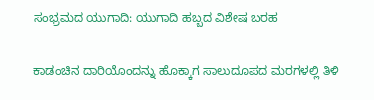ಸಂಭ್ರಮದ ಯುಗಾದಿ: ಯುಗಾದಿ ಹಬ್ಬದ ವಿಶೇಷ ಬರಹ

ಕಾಡಂಚಿನ ದಾರಿಯೊಂದನ್ನು ಹೊಕ್ಕಾಗ ಸಾಲುದೂಪದ ಮರಗಳಲ್ಲಿ ತಿಳಿ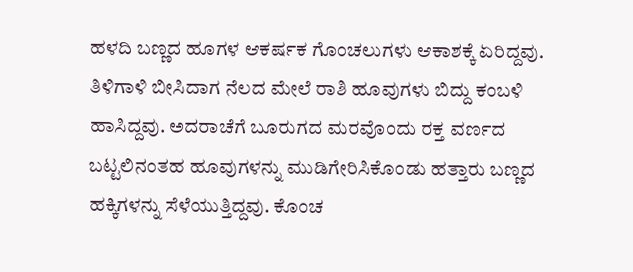ಹಳದಿ ಬಣ್ಣದ ಹೂಗಳ ಆಕರ್ಷಕ ಗೊಂಚಲುಗಳು ಆಕಾಶಕ್ಕೆ ಏರಿದ್ದವು. ತಿಳಿಗಾಳಿ ಬೀಸಿದಾಗ ನೆಲದ ಮೇಲೆ ರಾಶಿ ಹೂವುಗಳು ಬಿದ್ದು ಕಂಬಳಿ ಹಾಸಿದ್ದವು. ಅದರಾಚೆಗೆ ಬೂರುಗದ ಮರವೊಂದು ರಕ್ತ ವರ್ಣದ ಬಟ್ಟಲಿನಂತಹ ಹೂವುಗಳನ್ನು ಮುಡಿಗೇರಿಸಿಕೊಂಡು ಹತ್ತಾರು ಬಣ್ಣದ ಹಕ್ಕಿಗಳನ್ನು ಸೆಳೆಯುತ್ತಿದ್ದವು. ಕೊಂಚ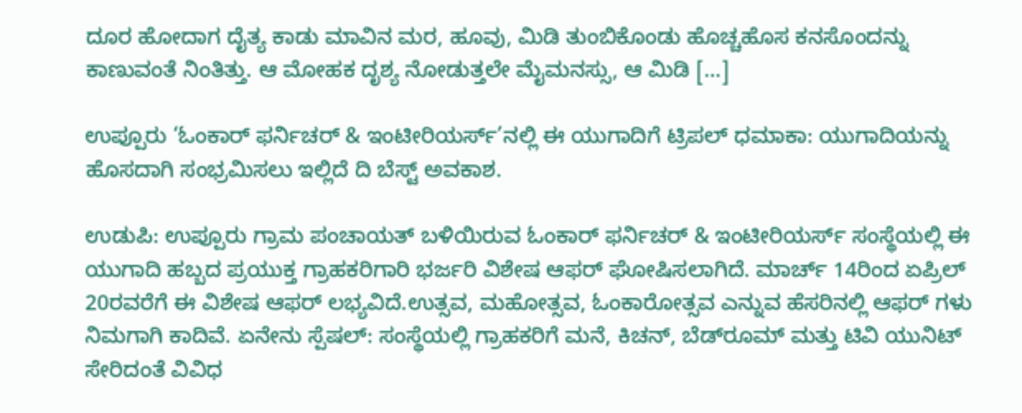ದೂರ ಹೋದಾಗ ದೈತ್ಯ ಕಾಡು ಮಾವಿನ ಮರ, ಹೂವು, ಮಿಡಿ ತುಂಬಿಕೊಂಡು ಹೊಚ್ಚಹೊಸ ಕನಸೊಂದನ್ನು ಕಾಣುವಂತೆ ನಿಂತಿತ್ತು. ಆ ಮೋಹಕ ದೃಶ್ಯ ನೋಡುತ್ತಲೇ ಮೈಮನಸ್ಸು, ಆ ಮಿಡಿ […]

ಉಪ್ಪೂರು ‘ಓಂಕಾರ್ ಫರ್ನಿಚರ್ & ಇಂಟೀರಿಯರ್ಸ್’ನಲ್ಲಿ ಈ ಯುಗಾದಿಗೆ ಟ್ರಿಪಲ್ ಧಮಾಕಾ: ಯುಗಾದಿಯನ್ನು ಹೊಸದಾಗಿ ಸಂಭ್ರಮಿಸಲು ಇಲ್ಲಿದೆ ದಿ ಬೆಸ್ಟ್ ಅವಕಾಶ.

ಉಡುಪಿ: ಉಪ್ಪೂರು ಗ್ರಾಮ ಪಂಚಾಯತ್ ಬಳಿಯಿರುವ ಓಂಕಾರ್ ಫರ್ನಿಚರ್ & ಇಂಟೀರಿಯರ್ಸ್ ಸಂಸ್ಥೆಯಲ್ಲಿ ಈ ಯುಗಾದಿ ಹಬ್ಬದ ಪ್ರಯುಕ್ತ ಗ್ರಾಹಕರಿಗಾರಿ ಭರ್ಜರಿ ವಿಶೇಷ ಆಫರ್ ಘೋಷಿಸಲಾಗಿದೆ. ಮಾರ್ಚ್ 14ರಿಂದ ಏಪ್ರಿಲ್ 20ರವರೆಗೆ ಈ ವಿಶೇಷ ಆಫರ್ ಲಭ್ಯವಿದೆ.ಉತ್ಸವ, ಮಹೋತ್ಸವ, ಓಂಕಾರೋತ್ಸವ ಎನ್ನುವ ಹೆಸರಿನಲ್ಲಿ ಆಫರ್ ಗಳು ನಿಮಗಾಗಿ ಕಾದಿವೆ. ಏನೇನು ಸ್ಪೆಷಲ್: ಸಂಸ್ಥೆಯಲ್ಲಿ ಗ್ರಾಹಕರಿಗೆ ಮನೆ, ಕಿಚನ್, ಬೆಡ್‌ರೂಮ್ ಮತ್ತು ಟಿವಿ ಯುನಿಟ್ ಸೇರಿದಂತೆ ವಿವಿಧ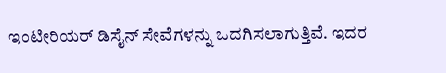ಇಂಟೀರಿಯರ್ ಡಿಸೈನ್ ಸೇವೆಗಳನ್ನು ಒದಗಿಸಲಾಗುತ್ತಿವೆ. ಇದರ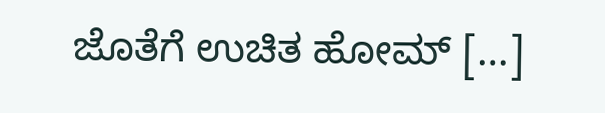ಜೊತೆಗೆ ಉಚಿತ ಹೋಮ್ […]